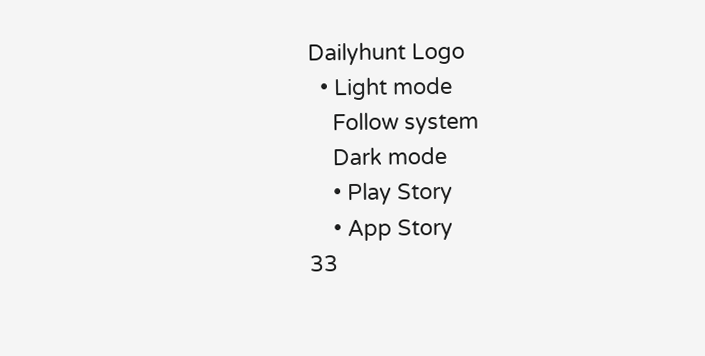Dailyhunt Logo
  • Light mode
    Follow system
    Dark mode
    • Play Story
    • App Story
33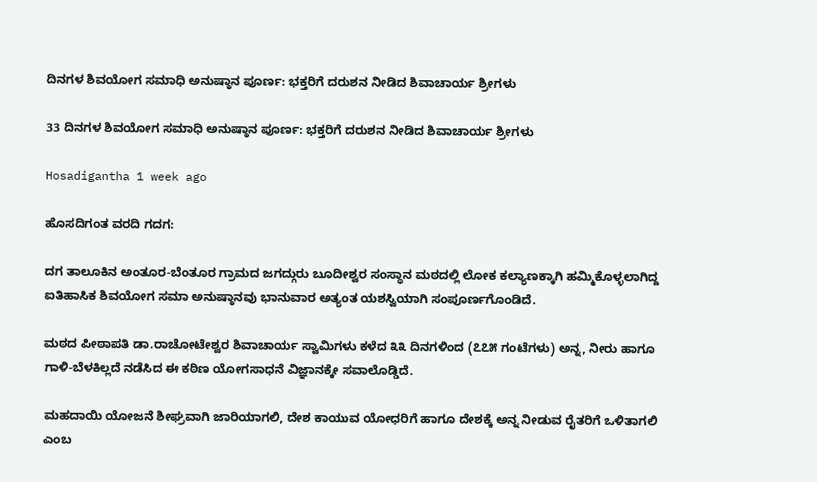ದಿನಗಳ ಶಿವಯೋಗ ಸಮಾಧಿ ಅನುಷ್ಠಾನ ಪೂರ್ಣ: ಭಕ್ತರಿಗೆ ದರುಶನ ನೀಡಿದ ಶಿವಾಚಾರ್ಯ ಶ್ರೀಗಳು

33 ದಿನಗಳ ಶಿವಯೋಗ ಸಮಾಧಿ ಅನುಷ್ಠಾನ ಪೂರ್ಣ: ಭಕ್ತರಿಗೆ ದರುಶನ ನೀಡಿದ ಶಿವಾಚಾರ್ಯ ಶ್ರೀಗಳು

Hosadigantha 1 week ago

ಹೊಸದಿಗಂತ ವರದಿ ಗದಗ:

ದಗ ತಾಲೂಕಿನ ಅಂತೂರ-ಬೆಂತೂರ ಗ್ರಾಮದ ಜಗದ್ಗುರು ಬೂದೀಶ್ವರ ಸಂಸ್ಥಾನ ಮಠದಲ್ಲಿ ಲೋಕ ಕಲ್ಯಾಣಕ್ಕಾಗಿ ಹಮ್ಮಿಕೊಳ್ಳಲಾಗಿದ್ದ ಐತಿಹಾಸಿಕ ಶಿವಯೋಗ ಸಮಾ ಅನುಷ್ಠಾನವು ಭಾನುವಾರ ಅತ್ಯಂತ ಯಶಸ್ವಿಯಾಗಿ ಸಂಪೂರ್ಣಗೊಂಡಿದೆ.

ಮಠದ ಪೀಠಾಪತಿ ಡಾ.ರಾಚೋಟೇಶ್ವರ ಶಿವಾಚಾರ್ಯ ಸ್ವಾಮಿಗಳು ಕಳೆದ ೩೩ ದಿನಗಳಿಂದ (೭೭೫ ಗಂಟೆಗಳು) ಅನ್ನ, ನೀರು ಹಾಗೂ ಗಾಳಿ-ಬೆಳಕಿಲ್ಲದೆ ನಡೆಸಿದ ಈ ಕಠಿಣ ಯೋಗಸಾಧನೆ ವಿಜ್ಞಾನಕ್ಕೇ ಸವಾಲೊಡ್ಡಿದೆ.

ಮಹದಾಯಿ ಯೋಜನೆ ಶೀಘ್ರವಾಗಿ ಜಾರಿಯಾಗಲಿ, ದೇಶ ಕಾಯುವ ಯೋಧರಿಗೆ ಹಾಗೂ ದೇಶಕ್ಕೆ ಅನ್ನ ನೀಡುವ ರೈತರಿಗೆ ಒಳಿತಾಗಲಿ ಎಂಬ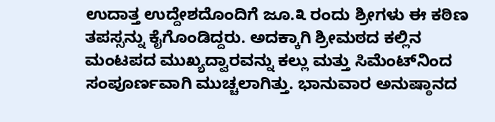ಉದಾತ್ತ ಉದ್ದೇಶದೊಂದಿಗೆ ಜೂ.೩ ರಂದು ಶ್ರೀಗಳು ಈ ಕಠಿಣ ತಪಸ್ಸನ್ನು ಕೈಗೊಂಡಿದ್ದರು. ಅದಕ್ಕಾಗಿ ಶ್ರೀಮಠದ ಕಲ್ಲಿನ ಮಂಟಪದ ಮುಖ್ಯದ್ವಾರವನ್ನು ಕಲ್ಲು ಮತ್ತು ಸಿಮೆಂಟ್‌ನಿಂದ ಸಂಪೂರ್ಣವಾಗಿ ಮುಚ್ಚಲಾಗಿತ್ತು. ಭಾನುವಾರ ಅನುಷ್ಠಾನದ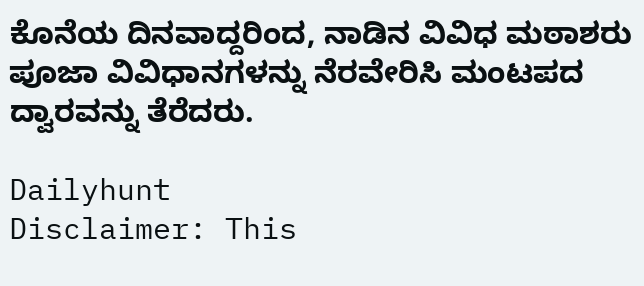ಕೊನೆಯ ದಿನವಾದ್ದರಿಂದ, ನಾಡಿನ ವಿವಿಧ ಮಠಾಶರು ಪೂಜಾ ವಿವಿಧಾನಗಳನ್ನು ನೆರವೇರಿಸಿ ಮಂಟಪದ ದ್ವಾರವನ್ನು ತೆರೆದರು.

Dailyhunt
Disclaimer: This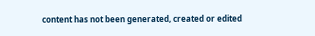content has not been generated, created or edited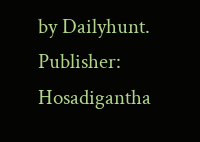by Dailyhunt. Publisher: Hosadigantha